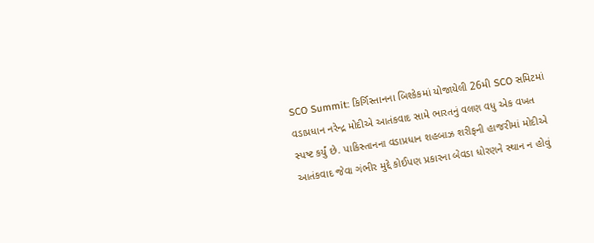SCO Summit: કિર્ગિસ્તાનના બિશ્કેકમાં યોજાયેલી 26મી SCO સમિટમાં વડાપ્રધાન નરેન્દ્ર મોદીએ આતંકવાદ સામે ભારતનું વલણ વધુ એક વખત સ્પષ્ટ કર્યું છે. પાકિસ્તાનના વડાપ્રધાન શહબાઝ શરીફની હાજરીમાં મોદીએ આતંકવાદ જેવા ગંભીર મુદ્દે કોઈપણ પ્રકારના બેવડા ધોરણને સ્થાન ન હોવું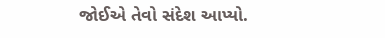જોઈએ તેવો સંદેશ આપ્યો.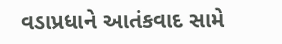વડાપ્રધાને આતંકવાદ સામે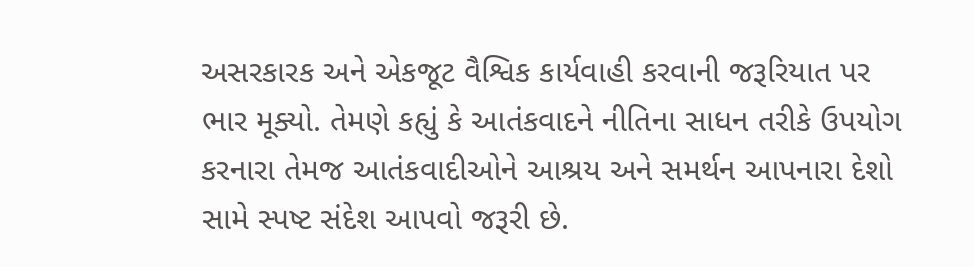અસરકારક અને એકજૂટ વૈશ્વિક કાર્યવાહી કરવાની જરૂરિયાત પર ભાર મૂક્યો. તેમણે કહ્યું કે આતંકવાદને નીતિના સાધન તરીકે ઉપયોગ કરનારા તેમજ આતંકવાદીઓને આશ્રય અને સમર્થન આપનારા દેશો સામે સ્પષ્ટ સંદેશ આપવો જરૂરી છે.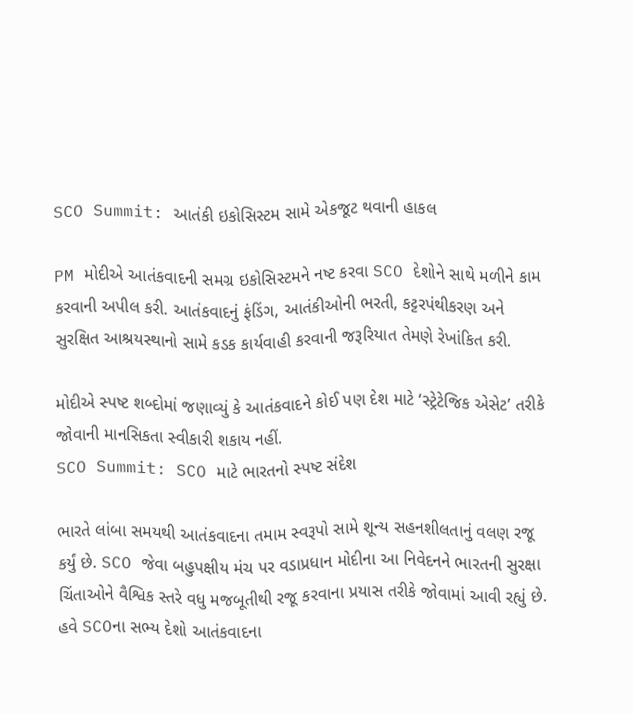SCO Summit: આતંકી ઇકોસિસ્ટમ સામે એકજૂટ થવાની હાકલ

PM મોદીએ આતંકવાદની સમગ્ર ઇકોસિસ્ટમને નષ્ટ કરવા SCO દેશોને સાથે મળીને કામ કરવાની અપીલ કરી. આતંકવાદનું ફંડિંગ, આતંકીઓની ભરતી, કટ્ટરપંથીકરણ અને સુરક્ષિત આશ્રયસ્થાનો સામે કડક કાર્યવાહી કરવાની જરૂરિયાત તેમણે રેખાંકિત કરી.

મોદીએ સ્પષ્ટ શબ્દોમાં જણાવ્યું કે આતંકવાદને કોઈ પણ દેશ માટે ‘સ્ટ્રેટેજિક એસેટ’ તરીકે જોવાની માનસિકતા સ્વીકારી શકાય નહીં.
SCO Summit: SCO માટે ભારતનો સ્પષ્ટ સંદેશ

ભારતે લાંબા સમયથી આતંકવાદના તમામ સ્વરૂપો સામે શૂન્ય સહનશીલતાનું વલણ રજૂ કર્યું છે. SCO જેવા બહુપક્ષીય મંચ પર વડાપ્રધાન મોદીના આ નિવેદનને ભારતની સુરક્ષા ચિંતાઓને વૈશ્વિક સ્તરે વધુ મજબૂતીથી રજૂ કરવાના પ્રયાસ તરીકે જોવામાં આવી રહ્યું છે.
હવે SCOના સભ્ય દેશો આતંકવાદના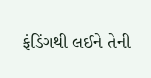ફંડિંગથી લઈને તેની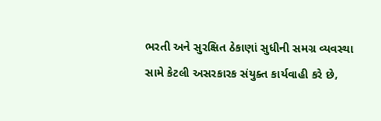ભરતી અને સુરક્ષિત ઠેકાણાં સુધીની સમગ્ર વ્યવસ્થા સામે કેટલી અસરકારક સંયુક્ત કાર્યવાહી કરે છે,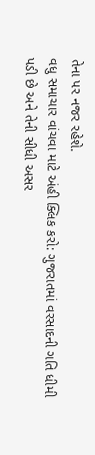તેના પર નજર રહેશે.
વધુ સમાચાર વાંચવા માટે અંહી ક્લિક કરો: ગુજરાતમાં વરસાદની ગતિ ધીમી પડી છે અને તેની સીધી અસર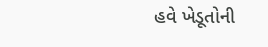હવે ખેડૂતોની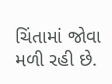ચિંતામાં જોવા મળી રહી છે.